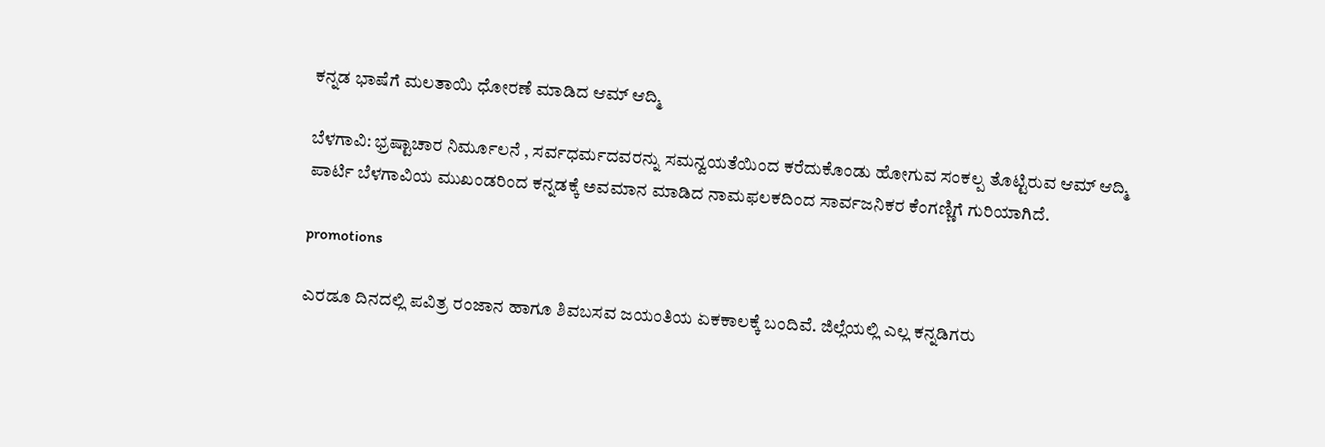ಕನ್ನಡ‌‌ ಭಾಷೆಗೆ ಮಲತಾಯಿ ‌ಧೋರಣೆ ಮಾಡಿದ ಆಮ್ ಆದ್ಮಿ

ಬೆಳಗಾವಿ: ಭ್ರಷ್ಟಾಚಾರ ನಿರ್ಮೂಲನೆ , ಸರ್ವಧರ್ಮದವರನ್ನು ಸಮನ್ವಯತೆಯಿಂದ ಕರೆದುಕೊಂಡು‌ ಹೋಗುವ ಸಂಕಲ್ಪ ತೊಟ್ಟಿರುವ ಆಮ್ ಆದ್ಮಿ ಪಾರ್ಟಿ ಬೆಳಗಾವಿಯ ಮುಖಂಡರಿಂದ ಕನ್ನಡಕ್ಕೆ ಅವಮಾನ ಮಾಡಿದ ನಾಮಫಲಕದಿಂದ ಸಾರ್ವಜನಿಕರ ಕೆಂಗಣ್ಣಿಗೆ ಗುರಿಯಾಗಿದೆ.

promotions

ಎರಡೂ ದಿನದಲ್ಲಿ ಪವಿತ್ರ ರಂಜಾನ ಹಾಗೂ ಶಿವಬಸವ ಜಯಂತಿಯ ಏಕಕಾಲಕ್ಕೆ ಬಂದಿವೆ. ಜಿಲ್ಲೆಯಲ್ಲಿ ಎಲ್ಲ ಕನ್ನಡಿಗರು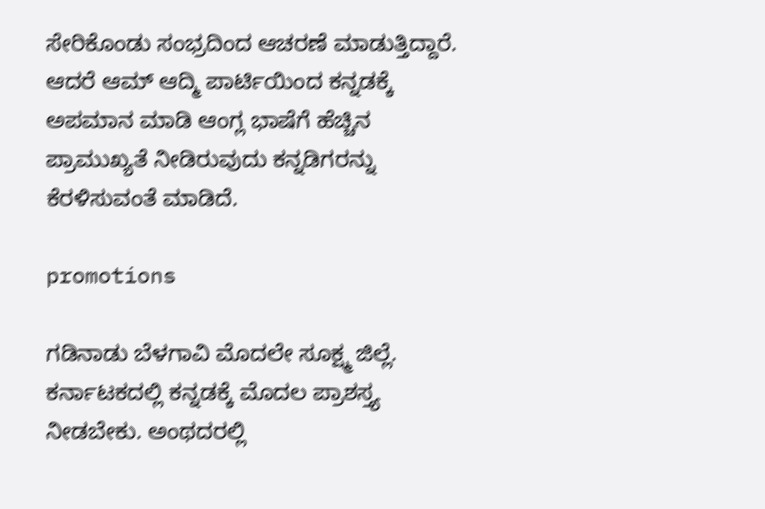ಸೇರಿಕೊಂಡು ಸಂಭ್ರದಿಂದ ಆಚರಣೆ ಮಾಡುತ್ತಿದ್ದಾರೆ. ಆದರೆ ಆಮ್ ಆದ್ಮಿ ಪಾರ್ಟಿಯಿಂದ ಕನ್ನಡಕ್ಕೆ ಅಪಮಾನ ಮಾಡಿ ಆಂಗ್ಲ‌ ಭಾಷೆಗೆ ಹೆಚ್ಚಿನ ಪ್ರಾಮುಖ್ಯತೆ ನೀಡಿರುವುದು ಕನ್ನಡಿಗರನ್ನು ಕೆರಳಿಸುವಂತೆ ಮಾಡಿದೆ.

promotions

ಗಡಿನಾಡು ಬೆಳಗಾವಿ ಮೊದಲೇ ಸೂಕ್ಷ್ಮ ಜಿಲ್ಲೆ. ಕರ್ನಾಟಕದಲ್ಲಿ ಕನ್ನಡಕ್ಕೆ ಮೊದಲ ಪ್ರಾಶಸ್ತ್ಯ ನೀಡಬೇಕು. ಅಂಥದರಲ್ಲಿ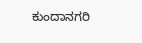ಕುಂದಾನಗರಿ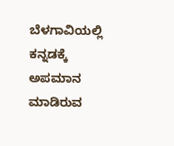ಬೆಳಗಾವಿಯಲ್ಲಿ ಕನ್ನಡಕ್ಕೆ ಅಪಮಾನ ಮಾಡಿರುವ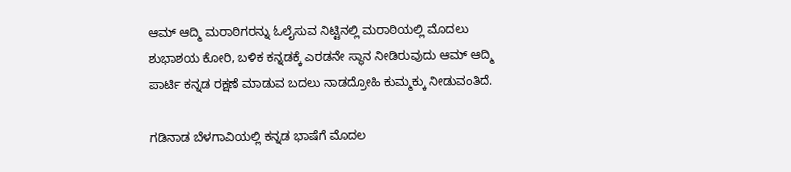ಆಮ್ ಆದ್ಮಿ ಮರಾಠಿಗರನ್ನು ಓಲೈಸುವ ನಿಟ್ಟಿನಲ್ಲಿ ಮರಾಠಿಯಲ್ಲಿ ಮೊದಲು ಶುಭಾಶಯ ಕೋರಿ, ಬಳಿಕ ಕನ್ನಡಕ್ಕೆ ಎರಡನೇ ಸ್ಥಾನ ನೀಡಿರುವುದು ಆಮ್ ಆದ್ಮಿ ಪಾರ್ಟಿ ಕನ್ನಡ ರಕ್ಷಣೆ ಮಾಡುವ ಬದಲು ನಾಡದ್ರೋಹಿ ಕುಮ್ಮಕ್ಕು ನೀಡುವಂತಿದೆ.

ಗಡಿನಾಡ ಬೆಳಗಾವಿಯಲ್ಲಿ ಕನ್ನಡ ಭಾಷೆಗೆ ಮೊದಲ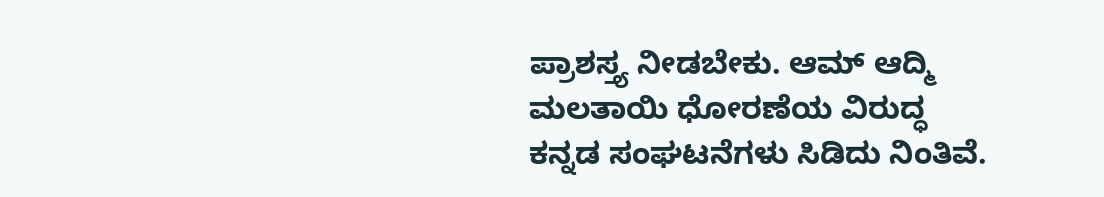ಪ್ರಾಶಸ್ತ್ಯ ನೀಡಬೇಕು. ಆಮ್ ಆದ್ಮಿ ಮಲತಾಯಿ ಧೋರಣೆಯ ವಿರುದ್ಧ ಕನ್ನಡ ಸಂಘಟನೆಗಳು ಸಿಡಿದು ನಿಂತಿವೆ.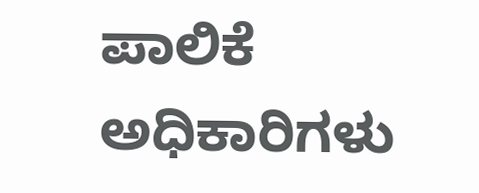ಪಾಲಿಕೆ ಅಧಿಕಾರಿಗಳು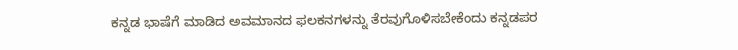ಕನ್ನಡ ಭಾಷೆಗೆ ಮಾಡಿದ ಅವಮಾನದ ಫಲಕನಗಳನ್ನು ತೆರವುಗೊಳಿಸಬೇಕೆಂದು ಕನ್ನಡಪರ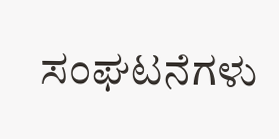ಸಂಘಟನೆಗಳು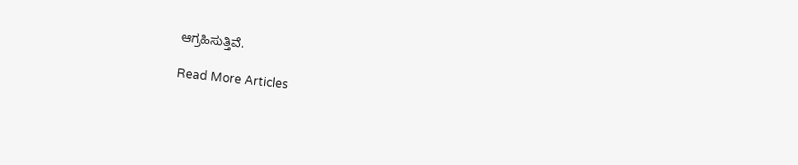ಆಗ್ರಹಿಸುತ್ತಿವೆ.

Read More Articles